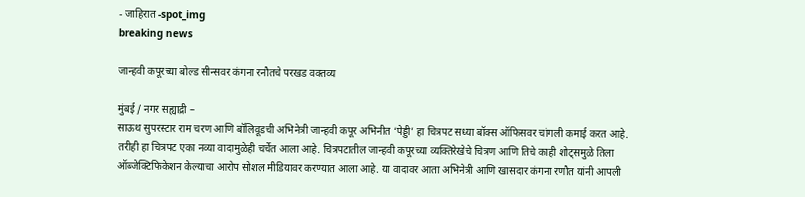- जाहिरात -spot_img
breaking news

जान्हवी कपूरच्या बोल्ड सीन्सवर कंगना रनौतचे परखड वक्तव्य

मुंबई / नगर सह्याद्री –
साऊथ सुपरस्टार राम चरण आणि बॉलिवूडची अभिनेत्री जान्हवी कपूर अभिनीत ‘पेड्डी’ हा चित्रपट सध्या बॉक्स ऑफिसवर चांगली कमाई करत आहे. तरीही हा चित्रपट एका नव्या वादामुळेही चर्चेत आला आहे. चित्रपटातील जान्हवी कपूरच्या व्यक्तिरेखेचे चित्रण आणि तिचे काही शोट्समुळे तिला ऑब्जेक्टिफिकेशन केल्याचा आरोप सोशल मीडियावर करण्यात आला आहे. या वादावर आता अभिनेत्री आणि खासदार कंगना रणौत यांनी आपली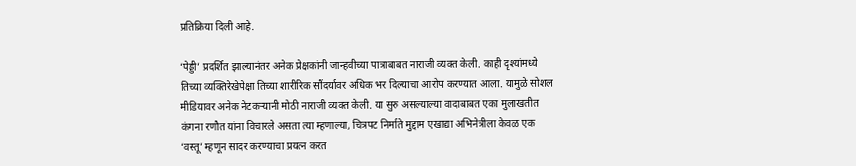प्रतिक्रिया दिली आहे.

‘पेड्डी’ प्रदर्शित झाल्यानंतर अनेक प्रेक्षकांनी जान्हवीच्या पात्राबाबत नाराजी व्यक्त केली. काही दृश्यांमध्ये तिच्या व्यक्तिरेखेपेक्षा तिच्या शारीरिक सौंदर्यावर अधिक भर दिल्याचा आरोप करण्यात आला. यामुळे सोशल मीडियावर अनेक नेटकऱ्यानी मोठी नाराजी व्यक्त केली. या सुरु असल्याल्या वादाबाबत एका मुलाखतीत कंगना रणौत यांना विचारले असता त्या म्हणाल्या, चित्रपट निर्माते मुद्दाम एखाद्या अभिनेत्रीला केवळ एक ‘वस्तू’ म्हणून सादर करण्याचा प्रयत्न करत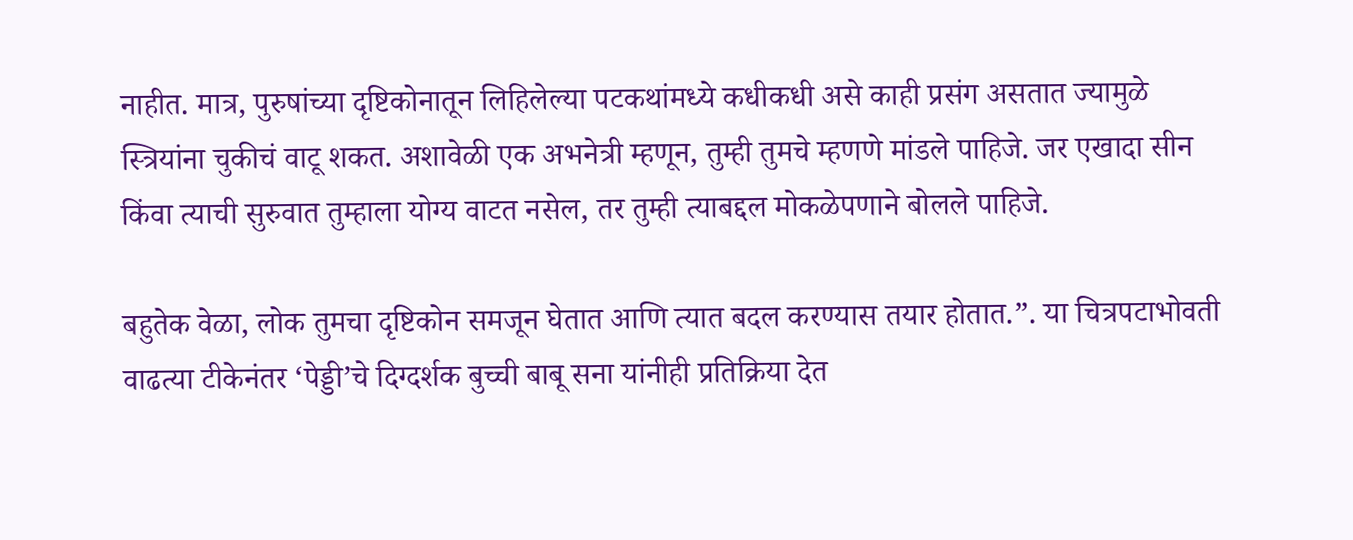नाहीत. मात्र, पुरुषांच्या दृष्टिकोनातून लिहिलेल्या पटकथांमध्ये कधीकधी असे काही प्रसंग असतात ज्यामुळे स्त्रियांना चुकीचं वाटू शकत. अशावेळी एक अभनेत्री म्हणून, तुम्ही तुमचे म्हणणे मांडले पाहिजे. जर एखादा सीन किंवा त्याची सुरुवात तुम्हाला योग्य वाटत नसेल, तर तुम्ही त्याबद्दल मोकळेपणाने बोलले पाहिजे.

बहुतेक वेळा, लोक तुमचा दृष्टिकोन समजून घेतात आणि त्यात बदल करण्यास तयार होतात.”. या चित्रपटाभोवती वाढत्या टीकेनंतर ‘पेड्डी’चे दिग्दर्शक बुच्ची बाबू सना यांनीही प्रतिक्रिया देत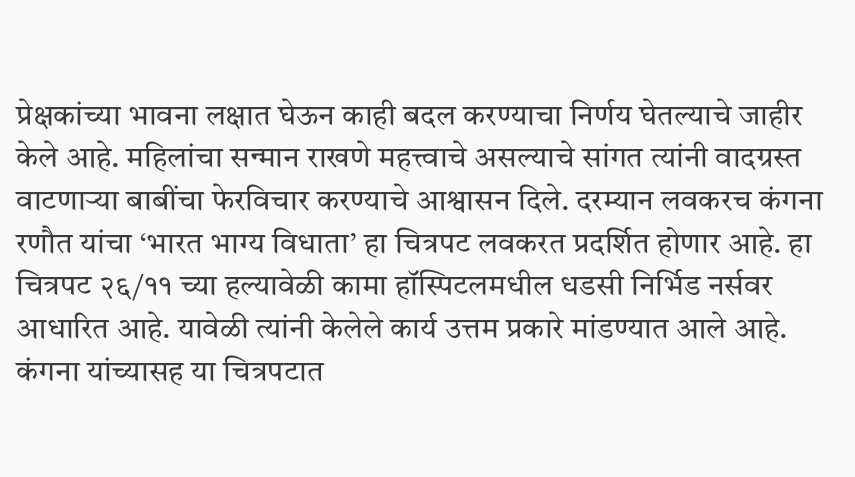प्रेक्षकांच्या भावना लक्षात घेऊन काही बदल करण्याचा निर्णय घेतल्याचे जाहीर केले आहे. महिलांचा सन्मान राखणे महत्त्वाचे असल्याचे सांगत त्यांनी वादग्रस्त वाटणाऱ्या बाबींचा फेरविचार करण्याचे आश्वासन दिले. दरम्यान लवकरच कंगना रणौत यांचा ‘भारत भाग्य विधाता’ हा चित्रपट लवकरत प्रदर्शित होणार आहे. हा चित्रपट २६/११ च्या हल्यावेळी कामा हॉस्पिटलमधील धडसी निर्भिड नर्सवर आधारित आहे. यावेळी त्यांनी केलेले कार्य उत्तम प्रकारे मांडण्यात आले आहे. कंगना यांच्यासह या चित्रपटात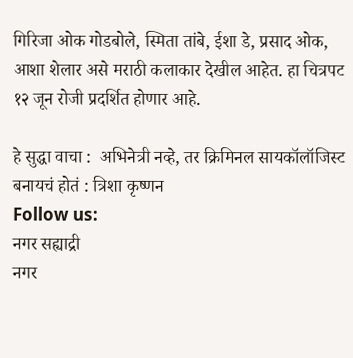गिरिजा ओक गोडबोले, स्मिता तांबे, ईशा डे, प्रसाद ओक, आशा शेलार असे मराठी कलाकार देखील आहेत. हा चित्रपट १२ जून रोजी प्रदर्शित होणार आहे.

हे सुद्धा वाचा :  अभिनेत्री नव्हे, तर क्रिमिनल सायकॉलॉजिस्ट बनायचं होतं : त्रिशा कृष्णन
Follow us:
नगर सह्याद्री
नगर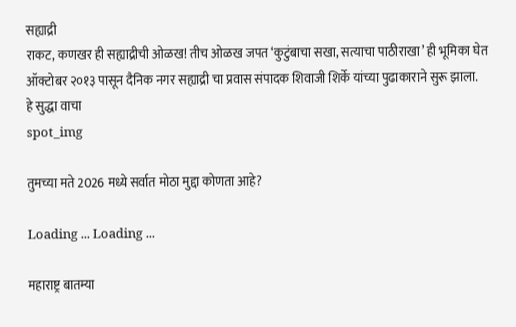सह्याद्री
राकट, कणखर ही सह्याद्रीची ओळख! तीच ओळख जपत ‘कुटुंबाचा सखा, सत्याचा पाठीराखा’ ही भूमिका घेत ऑक्टोबर २०१३ पासून दैनिक नगर सह्याद्री चा प्रवास संपादक शिवाजी शिर्के यांच्या पुढाकाराने सुरू झाला.
हे सुद्धा वाचा
spot_img

तुमच्या मते 2026 मध्ये सर्वात मोठा मुद्दा कोणता आहे?

Loading ... Loading ...

महाराष्ट्र बातम्या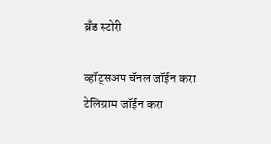ब्रँड स्टोरी

व्हॉट्सअप चॅनल जॉईन करा
टेलिग्राम जॉईन करा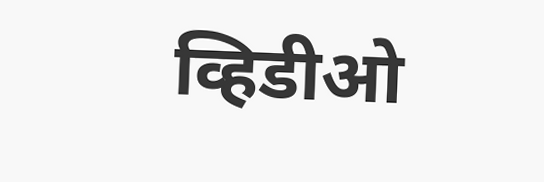व्हिडीओ